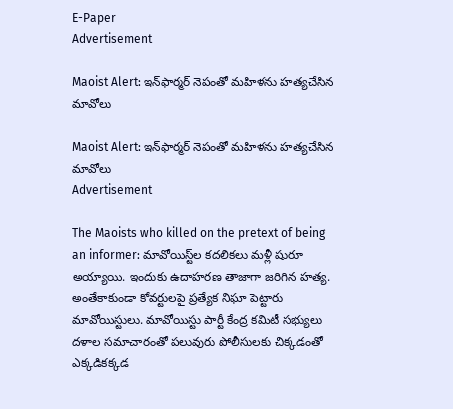E-Paper
Advertisement

Maoist Alert: ఇన్‌ఫార్మర్ నెపంతో మహిళను హత్యచేసిన మావోలు

Maoist Alert: ఇన్‌ఫార్మర్ నెపంతో మహిళను హత్యచేసిన మావోలు
Advertisement

The Maoists who killed on the pretext of being an informer: మావోయిస్ట్‌ల కదలికలు మళ్లీ షురూ అయ్యాయి. ఇందుకు ఉదాహరణ తాజాగా జరిగిన హత్య. అంతేకాకుండా కోవర్టులపై ప్రత్యేక నిఘా పెట్టారు మావోయిస్టులు. మావోయిస్టు పార్టీ కేంద్ర కమిటీ సభ్యులు దళాల సమాచారంతో పలువురు పోలీసులకు చిక్కడంతో ఎక్కడికక్కడ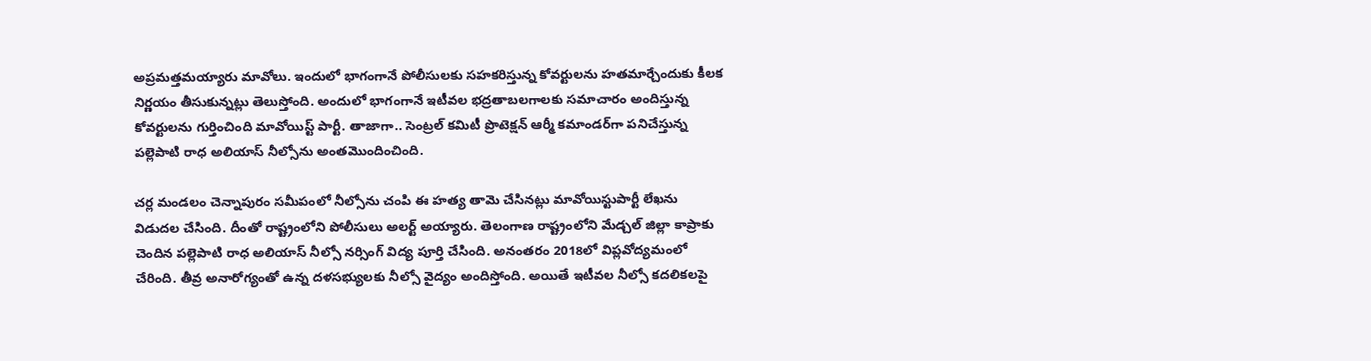అప్రమత్తమయ్యారు మావోలు. ఇందులో భాగంగానే పోలీసులకు సహకరిస్తున్న కోవర్టులను హతమార్చేందుకు కీలక నిర్ణయం తీసుకున్నట్లు తెలుస్తోంది. అందులో భాగంగానే ఇటీవల భద్రతాబలగాలకు సమాచారం అందిస్తున్న కోవర్టులను గుర్తించింది మావోయిస్ట్ పార్టీ. తాజాగా.. సెంట్రల్ కమిటీ ప్రొటెక్షన్ ఆర్మీ కమాండర్‌గా పనిచేస్తున్న పల్లెపాటి రాధ అలియాస్ నీల్సోను అంతమొందించింది.

చర్ల మండలం చెన్నాపురం సమీపంలో నీల్సోను చంపి ఈ హత్య తామె చేసినట్లు మావోయిస్టుపార్టీ లేఖను విడుదల చేసింది. దీంతో రాష్ట్రంలోని పోలీసులు అలర్ట్ అయ్యారు. తెలంగాణ రాష్ట్రంలోని మేడ్చల్ జిల్లా కాప్రాకు చెందిన పల్లెపాటి రాధ అలియాస్ నీల్సో నర్సింగ్ విద్య పూర్తి చేసింది. అనంతరం 2018లో విప్లవోద్యమంలో చేరింది. తీవ్ర అనారోగ్యంతో ఉన్న దళసభ్యులకు నీల్సో వైద్యం అందిస్తోంది. అయితే ఇటీవల నీల్సో కదలికలపై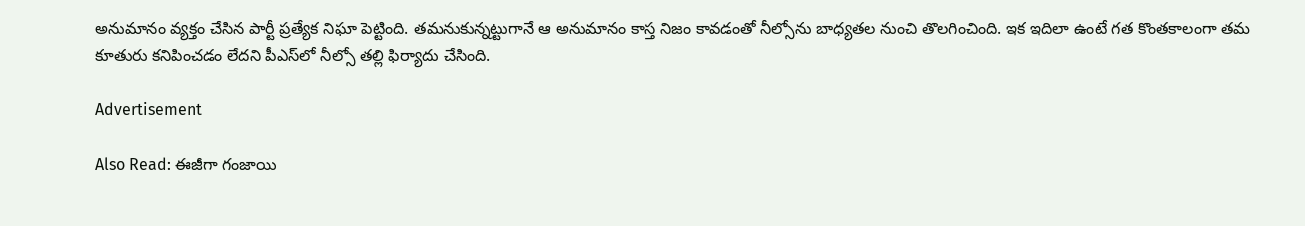అనుమానం వ్యక్తం చేసిన పార్టీ ప్రత్యేక నిఘా పెట్టింది. తమనుకున్నట్టుగానే ఆ అనుమానం కాస్త నిజం కావడంతో నీల్సోను బాధ్యతల నుంచి తొలగించింది. ఇక ఇదిలా ఉంటే గత కొంతకాలంగా తమ కూతురు కనిపించడం లేదని పీఎస్‌లో నీల్సో తల్లి ఫిర్యాదు చేసింది.

Advertisement

Also Read: ఈజీగా గంజాయి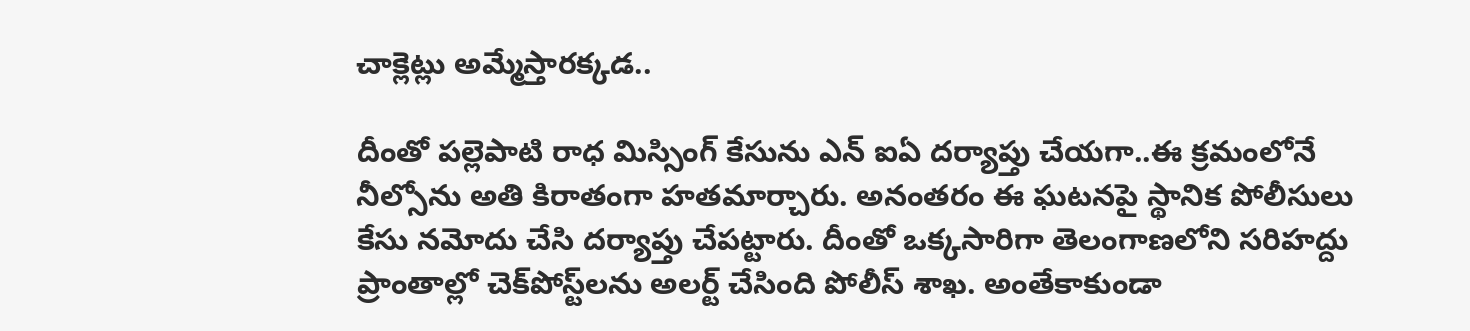చాక్లెట్లు అమ్మేస్తారక్కడ..

దీంతో పల్లెపాటి రాధ మిస్సింగ్ కేసును ఎన్ ఐఏ దర్యాప్తు చేయగా..ఈ క్రమంలోనే నీల్సోను అతి కిరాతంగా హతమార్చారు. అనంతరం ఈ ఘటనపై స్థానిక పోలీసులు కేసు నమోదు చేసి దర్యాప్తు చేపట్టారు. దీంతో ఒక్కసారిగా తెలంగాణలోని సరిహద్దు ప్రాంతాల్లో చెక్‌పోస్ట్‌లను అలర్ట్ చేసింది పోలీస్ శాఖ. అంతేకాకుండా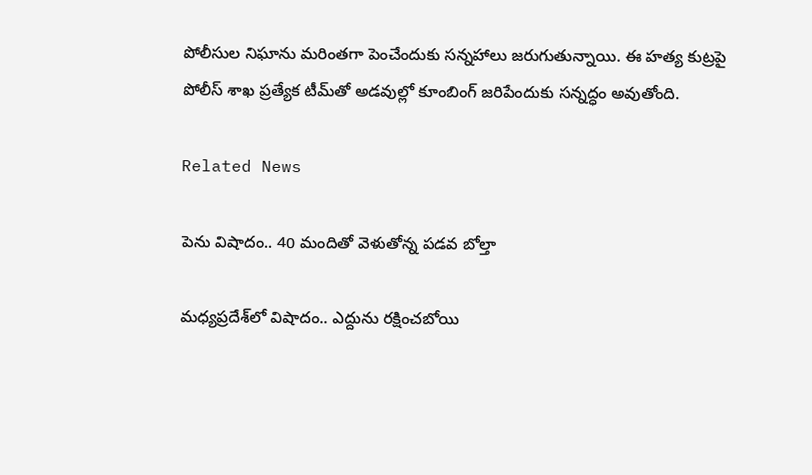పోలీసుల నిఘాను మరింతగా పెంచేందుకు సన్నహాలు జరుగుతున్నాయి. ఈ హత్య కుట్రపై పోలీస్ శాఖ ప్రత్యేక టీమ్‌తో అడవుల్లో కూంబింగ్ జరిపేందుకు సన్నద్ధం అవుతోంది.

Related News

పెను విషాదం.. 40 మందితో వెళుతోన్న ప‌డ‌వ బోల్తా

మధ్యప్రదేశ్‌లో విషాదం.. ఎద్దును రక్షించబోయి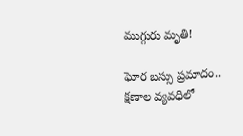ముగ్గురు మృతి!

ఘోర బస్సు ప్రమాదం.. క్షణాల వ్యవధిలో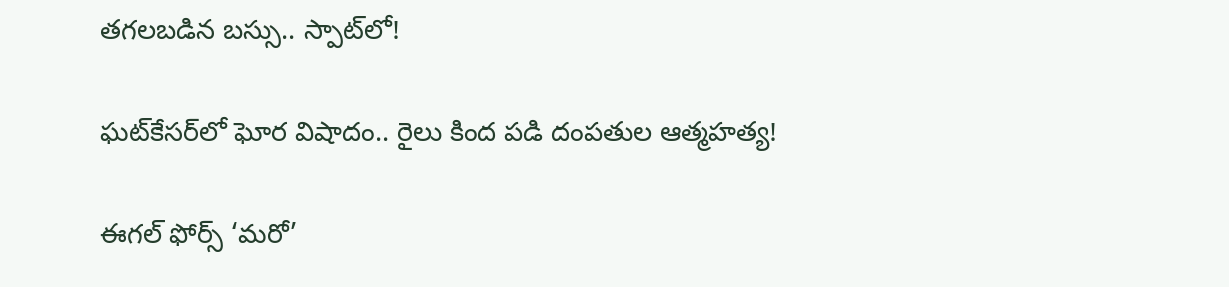తగలబడిన బస్సు.. స్పాట్‌లో!

ఘట్‌కేసర్‌లో ఘోర విషాదం.. రైలు కింద పడి దంపతుల ఆత్మహత్య!

ఈగల్ ఫోర్స్ ‘మరో’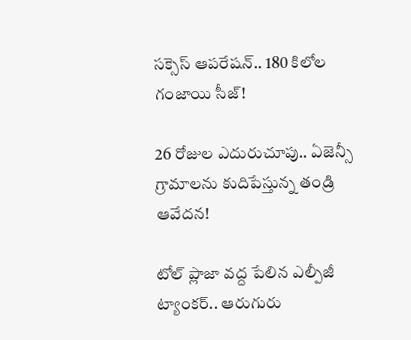సక్సెస్ ఆపరేషన్.. 180 కిలోల గంజాయి సీజ్!

26 రోజుల ఎదురుచూపు.. ఏజెన్సీ గ్రామాలను కుదిపేస్తున్న తండ్రి ఆవేదన!

టోల్ ప్లాజా వద్ద పేలిన ఎల్పీజీ ట్యాంకర్.. ఆరుగురు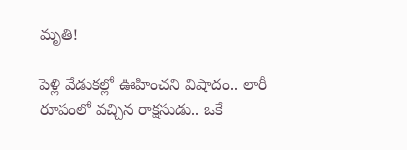మృతి!

పెళ్లి వేడుకల్లో ఊహించని విషాదం.. లారీ రూపంలో వచ్చిన రాక్షసుడు.. ఒకే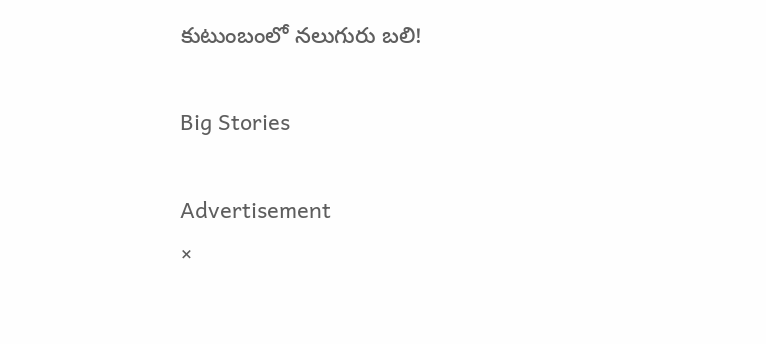కుటుంబంలో నలుగురు బలి!

Big Stories

Advertisement
×